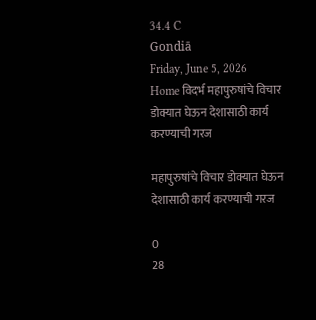34.4 C
Gondiā
Friday, June 5, 2026
Home विदर्भ महापुरुषांचे विचार डोक्यात घेऊन देशासाठी कार्य करण्याची गरज

महापुरुषांचे विचार डोक्यात घेऊन देशासाठी कार्य करण्याची गरज

0
28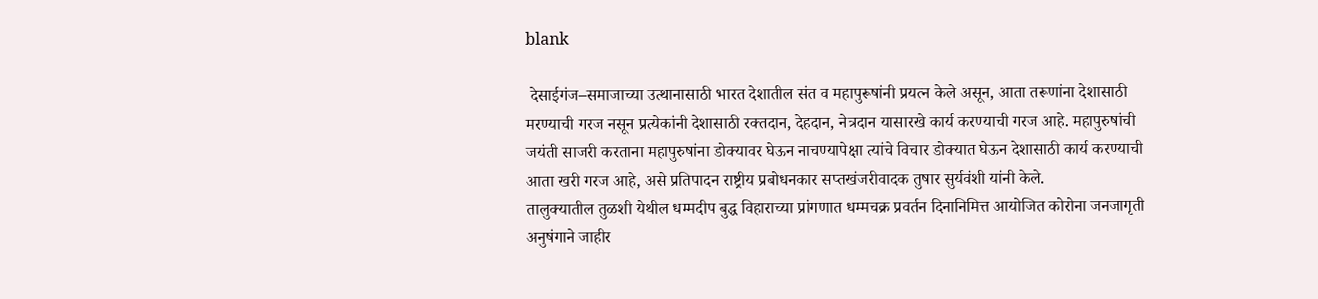blank

 देसाईगंज–समाजाच्या उत्थानासाठी भारत देशातील संत व महापुरूषांनी प्रयत्न केले असून, आता तरूणांना देशासाठी मरण्याची गरज नसून प्रत्येकांनी देशासाठी रक्तदान, देहदान, नेत्रदान यासारखे कार्य करण्याची गरज आहे. महापुरुषांची जयंती साजरी करताना महापुरुषांना डोक्यावर घेऊन नाचण्यापेक्षा त्यांचे विचार डोक्यात घेऊन देशासाठी कार्य करण्याची आता खरी गरज आहे, असे प्रतिपादन राष्ट्रीय प्रबोधनकार सप्तखंजरीवादक तुषार सुर्यवंशी यांनी केले.
तालुक्यातील तुळशी येथील धम्मदीप बुद्ध विहाराच्या प्रांगणात धम्मचक्र प्रवर्तन दिनानिमित्त आयोजित कोरोना जनजागृती अनुषंगाने जाहीर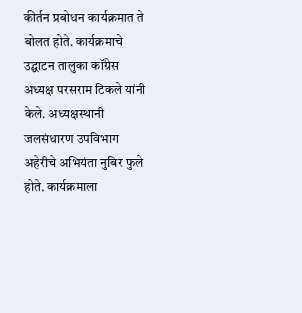कीर्तन प्रबोधन कार्यक्रमात ते बोलत होते. कार्यक्रमाचे उद्घाटन तालुका कॉंग्रेस अध्यक्ष परसराम टिकले यांनी केले. अध्यक्षस्थानी जलसंधारण उपविभाग अहेरीचे अभियंता नुबिर फुले होते. कार्यक्रमाला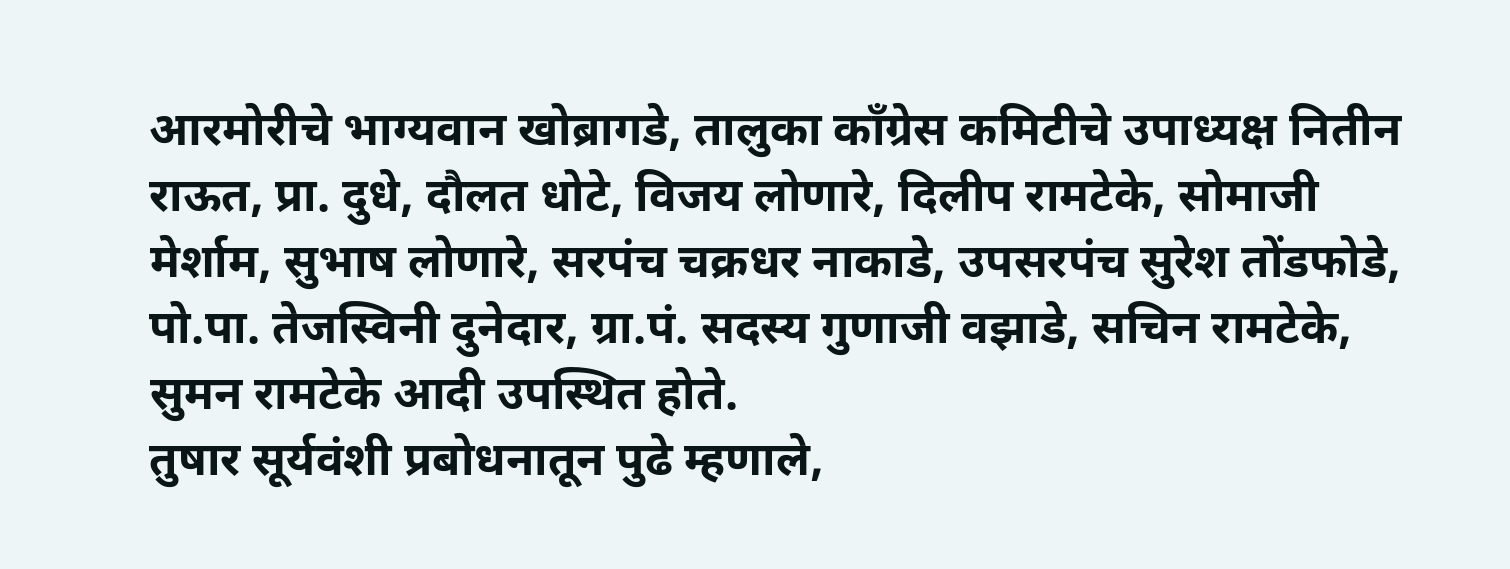आरमोरीचे भाग्यवान खोब्रागडे, तालुका कॉंग्रेस कमिटीचे उपाध्यक्ष नितीन राऊत, प्रा. दुधे, दौलत धोटे, विजय लोणारे, दिलीप रामटेके, सोमाजी मेर्शाम, सुभाष लोणारे, सरपंच चक्रधर नाकाडे, उपसरपंच सुरेश तोंडफोडे, पो.पा. तेजस्विनी दुनेदार, ग्रा.पं. सदस्य गुणाजी वझाडे, सचिन रामटेके, सुमन रामटेके आदी उपस्थित होते.
तुषार सूर्यवंशी प्रबोधनातून पुढे म्हणाले,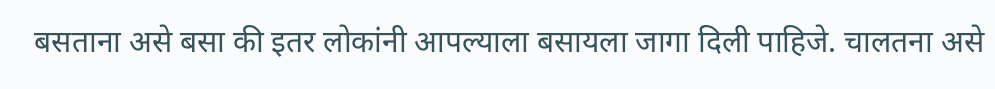बसताना असे बसा की इतर लोकांनी आपल्याला बसायला जागा दिली पाहिजे. चालतना असे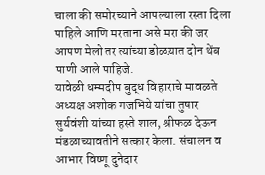चाला की समोरच्याने आपल्याला रस्ता दिला पाहिले आणि मरताना असे मरा की जर आपण मेलो तर त्यांच्या डोळय़ात दोन थेंब पाणी आले पाहिजे.
यावेळी धम्मदीप बुद्ध विहाराचे मावळते अध्यक्ष अशोक गजभिये यांचा तुषार सुर्यवंशी यांच्या हस्ते शाल, श्रीफळ देऊन मंडळाच्यावतीने सत्कार केला. संचालन व आभार विष्णू दुनेदार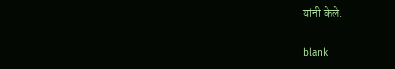यांनी केले.

blank